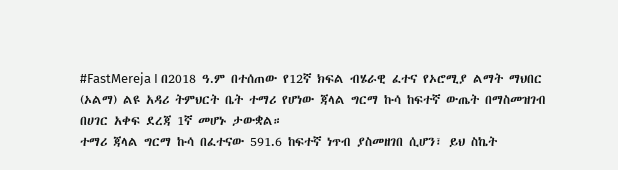#FastMereja I በ2018 ዓ.ም በተሰጠው የ12ኛ ክፍል ብሄራዊ ፈተና የኦሮሚያ ልማት ማህበር (ኦልማ) ልዩ አዳሪ ትምህርት ቤት ተማሪ የሆነው ጃላል ግርማ ኩሳ ከፍተኛ ውጤት በማስመዝገብ በሀገር አቀፍ ደረጃ 1ኛ መሆኑ ታውቋል።
ተማሪ ጃላል ግርማ ኩሳ በፈተናው 591.6 ከፍተኛ ነጥብ ያስመዘገበ ሲሆን፣ ይህ ስኬት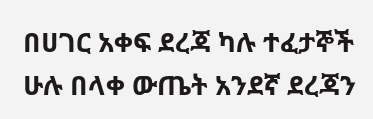በሀገር አቀፍ ደረጃ ካሉ ተፈታኞች ሁሉ በላቀ ውጤት አንደኛ ደረጃን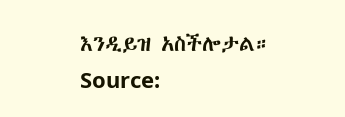እንዲይዝ አስችሎታል።
Source: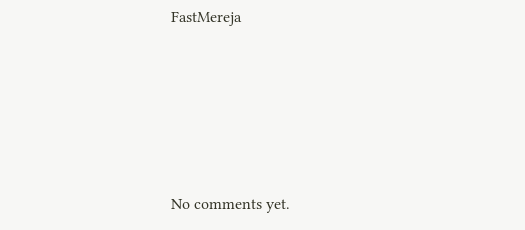FastMereja








No comments yet.